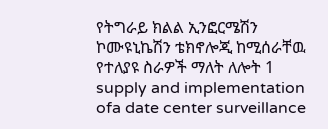የትግራይ ክልል ኢንፎርሜሽን ኮሙዩኒኬሽን ቴክኖሎጂ ከሚሰራቸዉ የተለያዩ ስራዎች ማለት ለሎት 1 supply and implementation ofa date center surveillance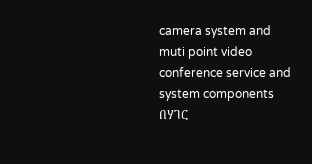camera system and muti point video conference service and system components በሃገር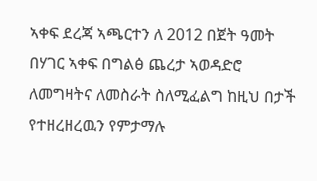ኣቀፍ ደረጃ ኣጫርተን ለ 2012 በጀት ዓመት በሃገር ኣቀፍ በግልፅ ጨረታ ኣወዳድሮ ለመግዛትና ለመስራት ስለሚፈልግ ከዚህ በታች የተዘረዘረዉን የምታማሉ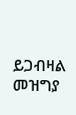ይጋብዛል
መዝግያ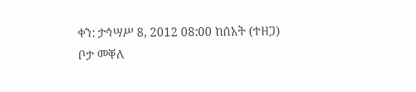ቀን: ታኅሣሥ 8, 2012 08:00 ከሰአት (ተዘጋ)
ቦታ መቐለ